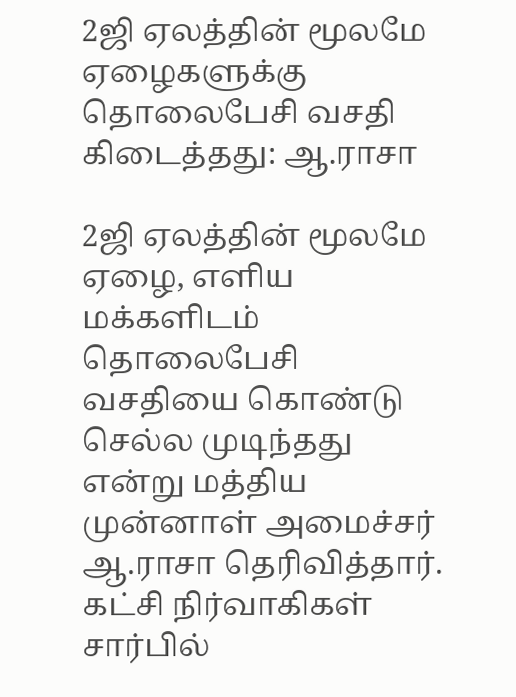2ஜி ஏலத்தின் மூலமே ஏழைகளுக்கு தொலைபேசி வசதி கிடைத்தது: ஆ.ராசா

2ஜி ஏலத்தின் மூலமே ஏழை, எளிய மக்களிடம் தொலைபேசி வசதியை கொண்டு செல்ல முடிந்தது என்று மத்திய முன்னாள் அமைச்சர் ஆ.ராசா தெரிவித்தார்.
கட்சி நிர்வாகிகள் சார்பில்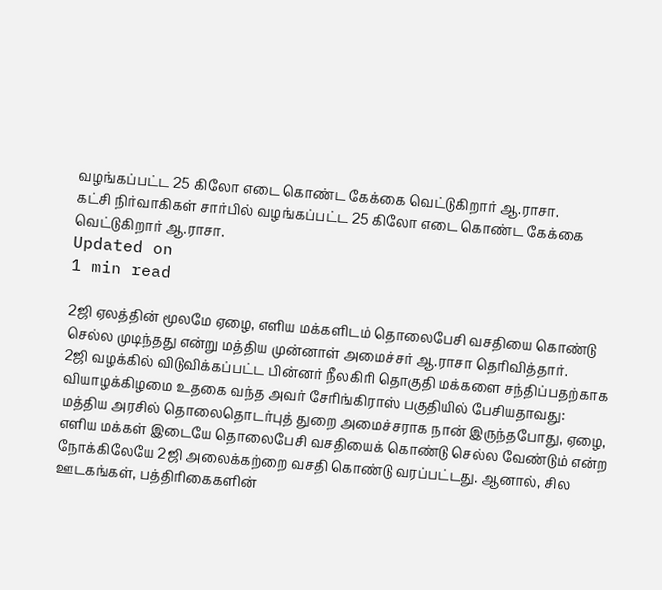வழங்கப்பட்ட 25 கிலோ எடை கொண்ட கேக்கை வெட்டுகிறார் ஆ.ராசா.
கட்சி நிர்வாகிகள் சார்பில் வழங்கப்பட்ட 25 கிலோ எடை கொண்ட கேக்கை வெட்டுகிறார் ஆ.ராசா.
Updated on
1 min read

2ஜி ஏலத்தின் மூலமே ஏழை, எளிய மக்களிடம் தொலைபேசி வசதியை கொண்டு செல்ல முடிந்தது என்று மத்திய முன்னாள் அமைச்சர் ஆ.ராசா தெரிவித்தார்.
2ஜி வழக்கில் விடுவிக்கப்பட்ட பின்னர் நீலகிரி தொகுதி மக்களை சந்திப்பதற்காக வியாழக்கிழமை உதகை வந்த அவர் சேரிங்கிராஸ் பகுதியில் பேசியதாவது:
மத்திய அரசில் தொலைதொடர்புத் துறை அமைச்சராக நான் இருந்தபோது, ஏழை, எளிய மக்கள் இடையே தொலைபேசி வசதியைக் கொண்டு செல்ல வேண்டும் என்ற நோக்கிலேயே 2ஜி அலைக்கற்றை வசதி கொண்டு வரப்பட்டது. ஆனால், சில ஊடகங்கள், பத்திரிகைகளின்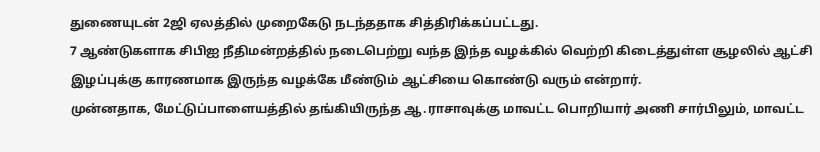துணையுடன் 2ஜி ஏலத்தில் முறைகேடு நடந்ததாக சித்திரிக்கப்பட்டது.
7 ஆண்டுகளாக சிபிஐ நீதிமன்றத்தில் நடைபெற்று வந்த இந்த வழக்கில் வெற்றி கிடைத்துள்ள சூழலில் ஆட்சி இழப்புக்கு காரணமாக இருந்த வழக்கே மீண்டும் ஆட்சியை கொண்டு வரும் என்றார்.
முன்னதாக, மேட்டுப்பாளையத்தில் தங்கியிருந்த ஆ.ராசாவுக்கு மாவட்ட பொறியார் அணி சார்பிலும், மாவட்ட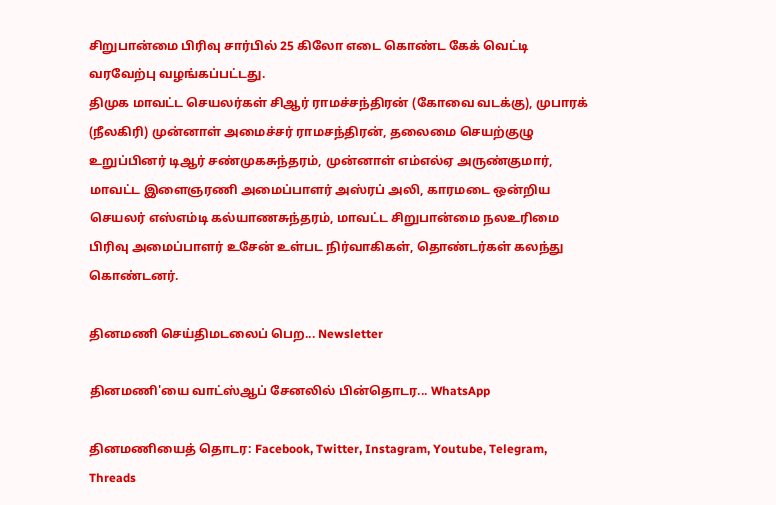சிறுபான்மை பிரிவு சார்பில் 25 கிலோ எடை கொண்ட கேக் வெட்டி வரவேற்பு வழங்கப்பட்டது.
திமுக மாவட்ட செயலர்கள் சிஆர் ராமச்சந்திரன் (கோவை வடக்கு), முபாரக் (நீலகிரி) முன்னாள் அமைச்சர் ராமசந்திரன், தலைமை செயற்குழு உறுப்பினர் டிஆர் சண்முகசுந்தரம், முன்னாள் எம்எல்ஏ அருண்குமார், மாவட்ட இளைஞரணி அமைப்பாளர் அஸ்ரப் அலி, காரமடை ஒன்றிய செயலர் எஸ்எம்டி கல்யாணசுந்தரம், மாவட்ட சிறுபான்மை நலஉரிமை பிரிவு அமைப்பாளர் உசேன் உள்பட நிர்வாகிகள், தொண்டர்கள் கலந்து கொண்டனர்.

தினமணி செய்திமடலைப் பெற... Newsletter

தினமணி'யை வாட்ஸ்ஆப் சேனலில் பின்தொடர... WhatsApp

தினமணியைத் தொடர: Facebook, Twitter, Instagram, Youtube, Telegram, Threads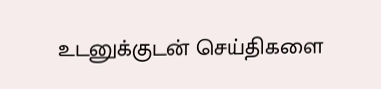உடனுக்குடன் செய்திகளை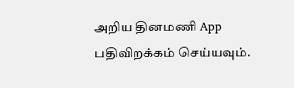அறிய தினமணி App பதிவிறக்கம் செய்யவும்.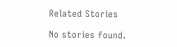Related Stories

No stories found.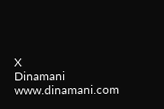X
Dinamani
www.dinamani.com